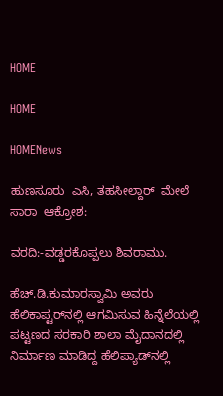HOME

HOME

HOMENews

ಹುಣಸೂರು  ಎಸಿ, ತಹಸೀಲ್ದಾರ್  ಮೇಲೆ  ಸಾರಾ  ಆಕ್ರೋಶ:

ವರದಿ:-ವಡ್ಡರಕೊಪ್ಪಲು ಶಿವರಾಮು.

ಹೆಚ್.ಡಿ.ಕುಮಾರಸ್ವಾಮಿ ಅವರು ಹೆಲಿಕಾಪ್ಟರ್‌ನಲ್ಲಿ ಆಗಮಿಸುವ ಹಿನ್ನೆಲೆಯಲ್ಲಿ ಪಟ್ಟಣದ ಸರಕಾರಿ ಶಾಲಾ ಮೈದಾನದಲ್ಲಿ ನಿರ್ಮಾಣ ಮಾಡಿದ್ದ ಹೆಲಿಪ್ಯಾಡ್‌ನಲ್ಲಿ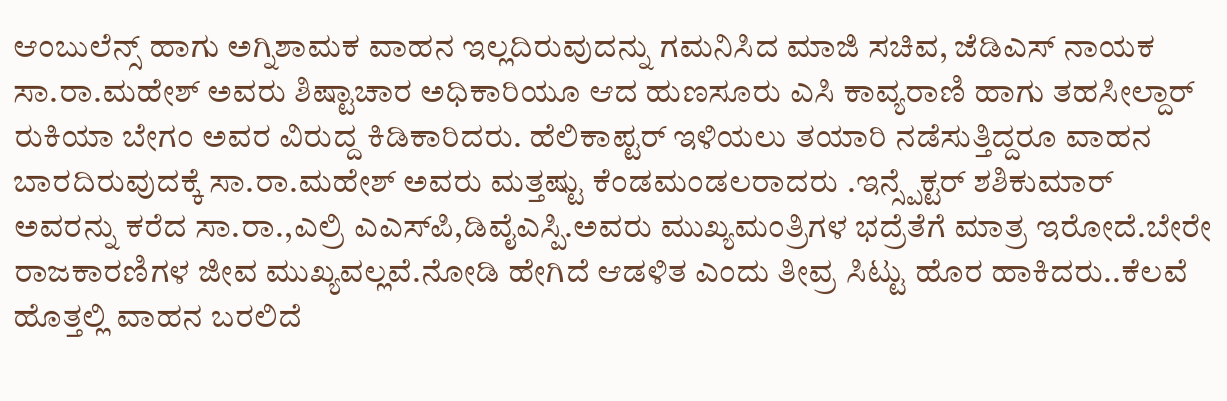ಆಂಬುಲೆನ್ಸ್ ಹಾಗು ಅಗ್ನಿಶಾಮಕ ವಾಹನ ಇಲ್ಲದಿರುವುದನ್ನು ಗಮನಿಸಿದ ಮಾಜಿ ಸಚಿವ, ಜೆಡಿಎಸ್ ನಾಯಕ ಸಾ.ರಾ.ಮಹೇಶ್ ಅವರು ಶಿಷ್ಟಾಚಾರ ಅಧಿಕಾರಿಯೂ ಆದ ಹುಣಸೂರು ಎಸಿ ಕಾವ್ಯರಾಣಿ ಹಾಗು ತಹಸೀಲ್ದಾರ್ ರುಕಿಯಾ ಬೇಗಂ ಅವರ ವಿರುದ್ದ ಕಿಡಿಕಾರಿದರು. ಹೆಲಿಕಾಪ್ಟರ್ ಇಳಿಯಲು ತಯಾರಿ ನಡೆಸುತ್ತಿದ್ದರೂ ವಾಹನ ಬಾರದಿರುವುದಕ್ಕೆ ಸಾ.ರಾ.ಮಹೇಶ್ ಅವರು ಮತ್ತಷ್ಟು ಕೆಂಡಮಂಡಲರಾದರು .ಇನ್ಸ್ಪೆಕ್ಟರ್ ಶಶಿಕುಮಾರ್ ಅವರನ್ನು ಕರೆದ ಸಾ.ರಾ.,ಎಲ್ರಿ ಎಎಸ್‌ಪಿ,ಡಿವೈಎಸ್ಪಿ.ಅವರು ಮುಖ್ಯಮಂತ್ರಿಗಳ ಭದ್ರೆತೆಗೆ ಮಾತ್ರ ಇರೋದೆ.ಬೇರೇ ರಾಜಕಾರಣಿಗಳ ಜೀವ ಮುಖ್ಯವಲ್ಲವೆ.ನೋಡಿ ಹೇಗಿದೆ ಆಡಳಿತ ಎಂದು ತೀವ್ರ ಸಿಟ್ಟು ಹೊರ ಹಾಕಿದರು..ಕೆಲವೆ ಹೊತ್ತಲ್ಲಿ ವಾಹನ ಬರಲಿದೆ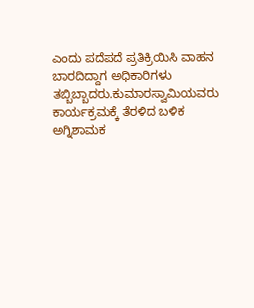ಎಂದು ಪದೆಪದೆ ಪ್ರತಿಕ್ರಿಯಿಸಿ ವಾಹನ ಬಾರದಿದ್ದಾಗ ಅಧಿಕಾರಿಗಳು ತಬ್ಬಿಬ್ಬಾದರು.ಕುಮಾರಸ್ವಾಮಿಯವರು ಕಾರ್ಯಕ್ರಮಕ್ಕೆ ತೆರಳಿದ ಬಳಿಕ ಅಗ್ನಿಶಾಮಕ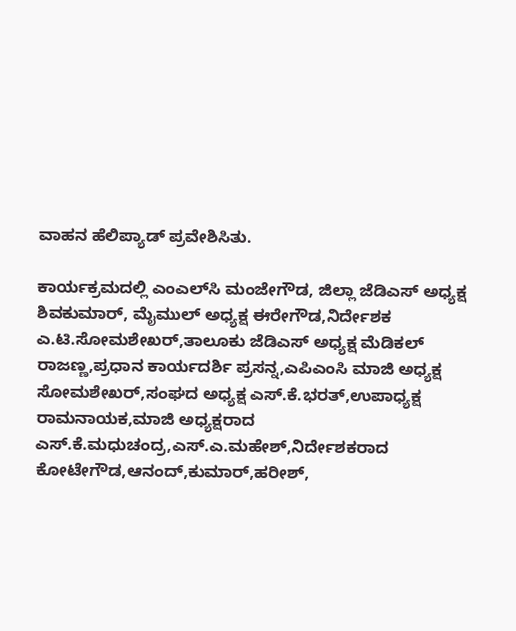ವಾಹನ ಹೆಲಿಪ್ಯಾಡ್ ಪ್ರವೇಶಿಸಿತು.

ಕಾರ್ಯಕ್ರಮದಲ್ಲಿ ಎಂಎಲ್‌ಸಿ ಮಂಜೇಗೌಡ, ಜಿಲ್ಲಾ ಜೆಡಿಎಸ್ ಅಧ್ಯಕ್ಷ ಶಿವಕುಮಾರ್, ಮೈಮುಲ್ ಅಧ್ಯಕ್ಷ ಈರೇಗೌಡ,ನಿರ್ದೇಶಕ ಎ.ಟಿ.ಸೋಮಶೇಖರ್,ತಾಲೂಕು ಜೆಡಿಎಸ್ ಅಧ್ಯಕ್ಷ ಮೆಡಿಕಲ್ ರಾಜಣ್ಣ,ಪ್ರಧಾನ ಕಾರ್ಯದರ್ಶಿ ಪ್ರಸನ್ನ,ಎಪಿಎಂಸಿ ಮಾಜಿ ಅಧ್ಯಕ್ಷ ಸೋಮಶೇಖರ್,ಸಂಘದ ಅಧ್ಯಕ್ಷ ಎಸ್.ಕೆ.ಭರತ್,ಉಪಾಧ್ಯಕ್ಷ ರಾಮನಾಯಕ,ಮಾಜಿ ಅಧ್ಯಕ್ಷರಾದ ಎಸ್.ಕೆ.ಮಧುಚಂದ್ರ,ಎಸ್.ಎ.ಮಹೇಶ್,ನಿರ್ದೇಶಕರಾದ ಕೋಟೇಗೌಡ,ಆನಂದ್,ಕುಮಾರ್,ಹರೀಶ್,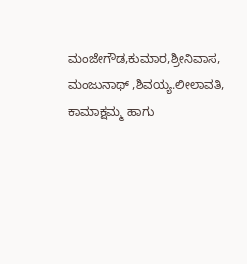ಮಂಜೇಗೌಡ,ಕುಮಾರ,ಶ್ರೀನಿವಾಸ, ಮಂಜುನಾಥ್ ,ಶಿವಯ್ಯ.ಲೀಲಾವತಿ, ಕಾಮಾಕ್ಷಮ್ಮ ಹಾಗು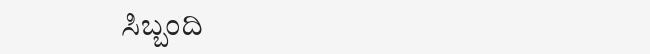ಸಿಬ್ಬಂದಿ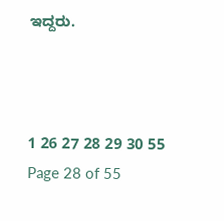ಇದ್ದರು.



1 26 27 28 29 30 55
Page 28 of 55